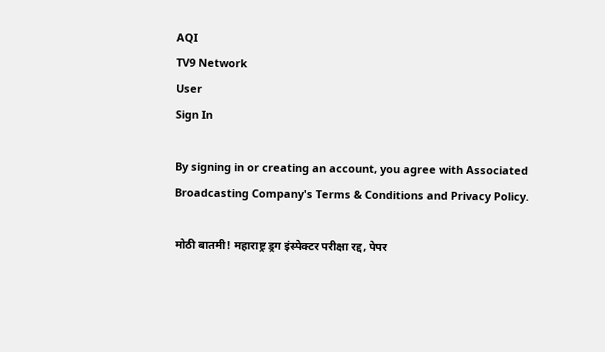AQI
TV9 Network
User
Sign In

By signing in or creating an account, you agree with Associated Broadcasting Company's Terms & Conditions and Privacy Policy.

मोठी बातमी! महाराष्ट्र ड्रग इंस्पेक्टर परीक्षा रद्द, पेपर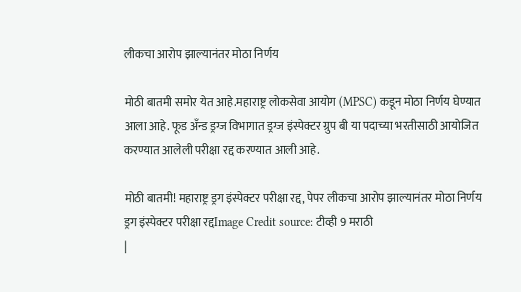लीकचा आरोप झाल्यानंतर मोठा निर्णय

मोठी बातमी समोर येत आहे.महाराष्ट्र लोकसेवा आयोग (MPSC) कडून मोठा निर्णय घेण्यात आला आहे. फूड अँन्ड ड्रग्ज विभागात ड्रग्ज इंस्पेक्टर ग्रुप बी या पदाच्या भरतीसाठी आयोजित करण्यात आलेली परीक्षा रद्द करण्यात आली आहे.

मोठी बातमी! महाराष्ट्र ड्रग इंस्पेक्टर परीक्षा रद्द, पेपर लीकचा आरोप झाल्यानंतर मोठा निर्णय
ड्रग इंस्पेक्टर परीक्षा रद्दImage Credit source: टीव्ही 9 मराठी
|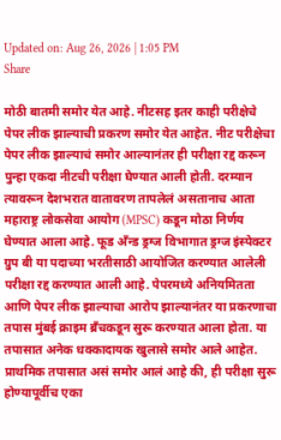Updated on: Aug 26, 2026 | 1:05 PM
Share

मोठी बातमी समोर येत आहे. नीटसह इतर काही परीक्षेचे पेपर लीक झाल्याची प्रकरण समोर येत आहेत. नीट परीक्षेचा पेपर लीक झाल्याचं समोर आल्यानंतर ही परीक्षा रद्द करून पुन्हा एकदा नीटची परीक्षा घेण्यात आली होती. दरम्यान त्यावरून देशभरात वातावरण तापलेलं असतानाच आता महाराष्ट्र लोकसेवा आयोग (MPSC) कडून मोठा निर्णय घेण्यात आला आहे. फूड अँन्ड ड्रग्ज विभागात ड्रग्ज इंस्पेक्टर ग्रुप बी या पदाच्या भरतीसाठी आयोजित करण्यात आलेली परीक्षा रद्द करण्यात आली आहे. पेपरमध्ये अनियमितता आणि पेपर लीक झाल्याचा आरोप झाल्यानंतर या प्रकरणाचा तपास मुंबई क्राइम ब्रँचकडून सुरू करण्यात आला होता. या तपासात अनेक धक्कादायक खुलासे समोर आले आहेत. प्राथमिक तपासात असं समोर आलं आहे की, ही परीक्षा सुरू होण्यापूर्वीच एका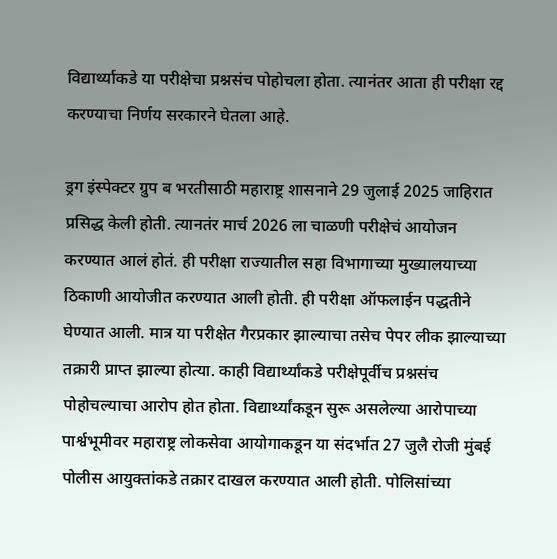विद्यार्थ्याकडे या परीक्षेचा प्रश्नसंच पोहोचला होता. त्यानंतर आता ही परीक्षा रद्द करण्याचा निर्णय सरकारने घेतला आहे.

ड्रग इंस्पेक्टर ग्रुप ब भरतीसाठी महाराष्ट्र शासनाने 29 जुलाई 2025 जाहिरात प्रसिद्ध केली होती. त्यानतंर मार्च 2026 ला चाळणी परीक्षेचं आयोजन करण्यात आलं होतं. ही परीक्षा राज्यातील सहा विभागाच्या मुख्यालयाच्या ठिकाणी आयोजीत करण्यात आली होती. ही परीक्षा ऑफलाईन पद्धतीने घेण्यात आली. मात्र या परीक्षेत गैरप्रकार झाल्याचा तसेच पेपर लीक झाल्याच्या तक्रारी प्राप्त झाल्या होत्या. काही विद्यार्थ्यांकडे परीक्षेपूर्वीच प्रश्नसंच पोहोचल्याचा आरोप होत होता. विद्यार्थ्यांकडून सुरू असलेल्या आरोपाच्या पार्श्वभूमीवर महाराष्ट्र लोकसेवा आयोगाकडून या संदर्भात 27 जुलै रोजी मुंबई पोलीस आयुक्तांकडे तक्रार दाखल करण्यात आली होती. पोलिसांच्या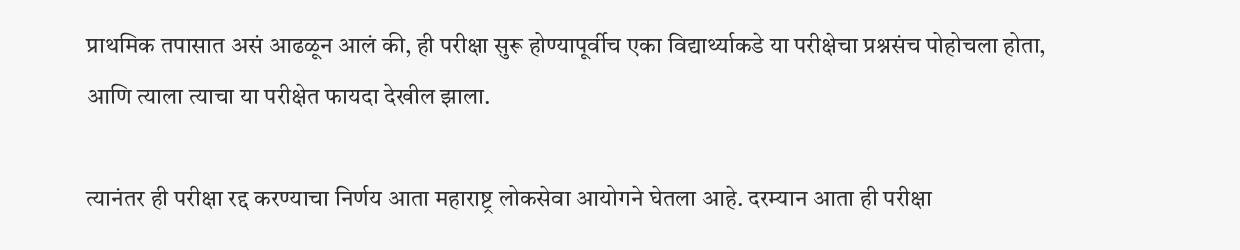प्राथमिक तपासात असं आढळून आलं की, ही परीक्षा सुरू होण्यापूर्वीच एका विद्यार्थ्याकडे या परीक्षेचा प्रश्नसंच पोहोचला होता, आणि त्याला त्याचा या परीक्षेत फायदा देखील झाला.

त्यानंतर ही परीक्षा रद्द करण्याचा निर्णय आता महाराष्ट्र लोकसेवा आयोगने घेतला आहे. दरम्यान आता ही परीक्षा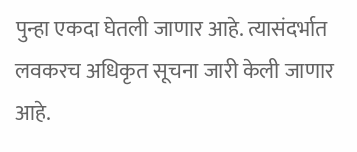पुन्हा एकदा घेतली जाणार आहे. त्यासंदर्भात लवकरच अधिकृत सूचना जारी केली जाणार आहे.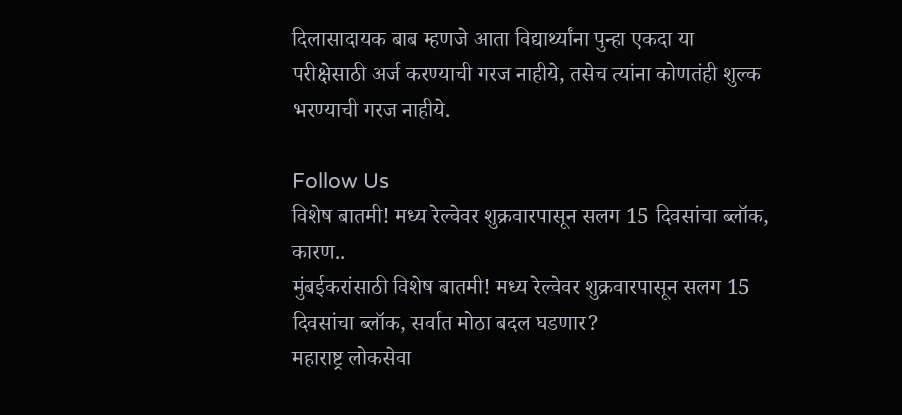दिलासादायक बाब म्हणजे आता विद्यार्थ्यांना पुन्हा एकदा या परीक्षेसाठी अर्ज करण्याची गरज नाहीये, तसेच त्यांना कोणतंही शुल्क भरण्याची गरज नाहीये.

Follow Us
विशेष बातमी! मध्य रेल्वेवर शुक्रवारपासून सलग 15 दिवसांचा ब्लॉक, कारण..
मुंबईकरांसाठी विशेष बातमी! मध्य रेल्वेवर शुक्रवारपासून सलग 15 दिवसांचा ब्लॉक, सर्वात मोठा बदल घडणार?
महाराष्ट्र लोकसेवा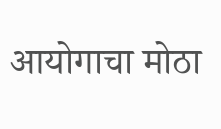आयोगाचा मोठा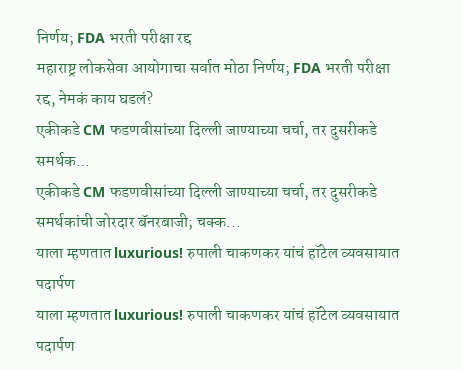निर्णय; FDA भरती परीक्षा रद्द
महाराष्ट्र लोकसेवा आयोगाचा सर्वात मोठा निर्णय; FDA भरती परीक्षा रद्द, नेमकं काय घडलं?
एकीकडे CM फडणवीसांच्या दिल्ली जाण्याच्या चर्चा, तर दुसरीकडे समर्थक...
एकीकडे CM फडणवीसांच्या दिल्ली जाण्याच्या चर्चा, तर दुसरीकडे समर्थकांची जोरदार बॅनरबाजी; चक्क...
याला म्हणतात luxurious! रुपाली चाकणकर यांचं हॉटेल व्यवसायात पदार्पण
याला म्हणतात luxurious! रुपाली चाकणकर यांचं हॉटेल व्यवसायात पदार्पण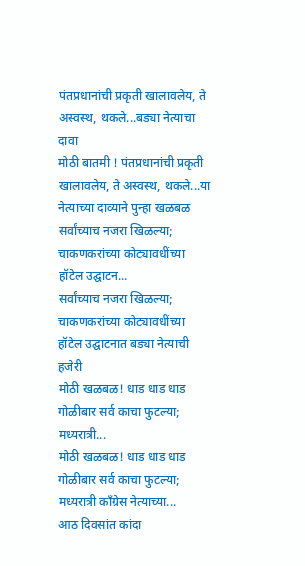पंतप्रधानांची प्रकृती खालावलेय, ते अस्वस्थ, थकले...बड्या नेत्याचा दावा
मोठी बातमी ! पंतप्रधानांची प्रकृती खालावलेय, ते अस्वस्थ, थकले...या नेत्याच्या दाव्याने पुन्हा खळबळ
सर्वांच्याच नजरा खिळल्या; चाकणकरांच्या कोट्यावधींच्या हॉटेल उद्घाटन...
सर्वांच्याच नजरा खिळल्या; चाकणकरांच्या कोट्यावधींच्या हॉटेल उद्घाटनात बड्या नेत्याची हजेरी
मोठी खळबळ! धाड धाड धाड गोळीबार सर्व काचा फुटल्या; मध्यरात्री...
मोठी खळबळ! धाड धाड धाड गोळीबार सर्व काचा फुटल्या; मध्यरात्री काँग्रेस नेत्याच्या...
आठ दिवसांत कांदा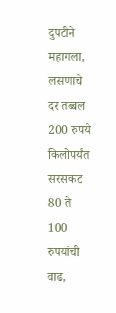दुपटीने महागला, लसणाचे दर तब्बल 200 रुपये किलोपर्यंत
सरसकट 80 ते 100 रुपयांची वाढ,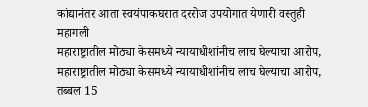कांद्यानंतर आता स्वयंपाकघरात दररोज उपयोगात येणारी वस्तुही महागली
महाराष्ट्रातील मोठ्या केसमध्ये न्यायाधीशांनीच लाच घेल्याचा आरोप,
महाराष्ट्रातील मोठ्या केसमध्ये न्यायाधीशांनीच लाच घेल्याचा आरोप, तब्बल 15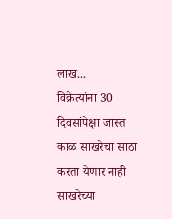लाख...
विक्रेत्यांना 30 दिवसांपेक्षा जास्त काळ साखरेचा साठा करता येणार नाही
साखरेच्या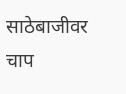साठेबाजीवर चाप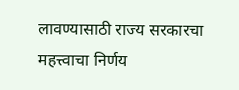लावण्यासाठी राज्य सरकारचा महत्त्वाचा निर्णय